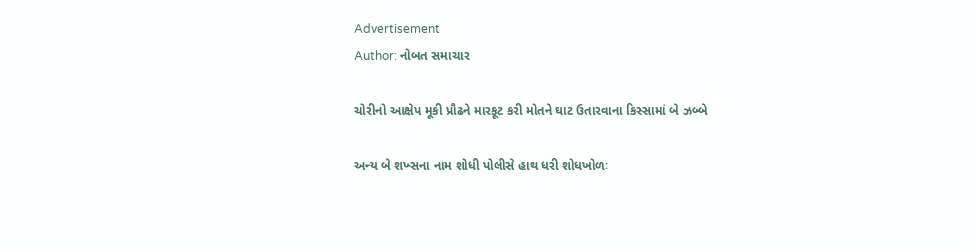Advertisement
Author: નોબત સમાચાર

ચોરીનો આક્ષેપ મૂકી પ્રૌઢને મારકૂટ કરી મોતને ઘાટ ઉતારવાના કિસ્સામાં બે ઝબ્બે

અન્ય બે શખ્સના નામ શોધી પોલીસે હાથ ધરી શોધખોળઃ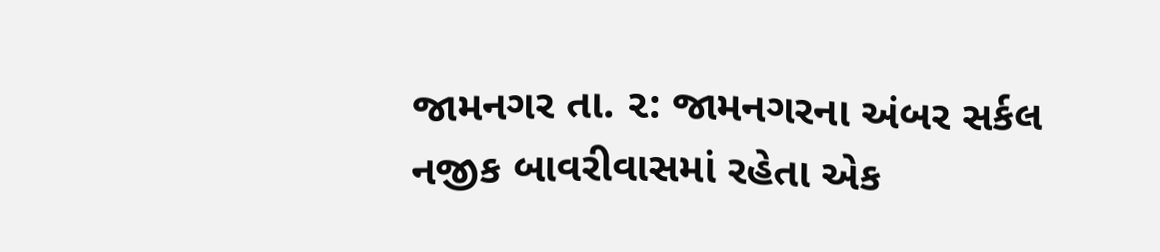જામનગર તા. ૨: જામનગરના અંબર સર્કલ નજીક બાવરીવાસમાં રહેતા એક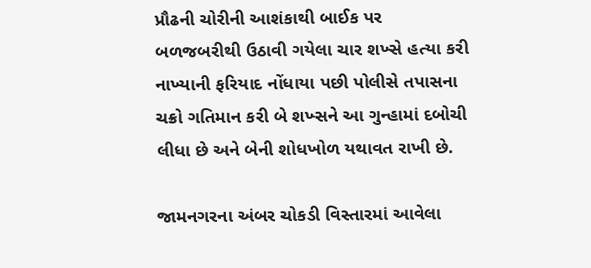પ્રૌઢની ચોરીની આશંકાથી બાઈક પર બળજબરીથી ઉઠાવી ગયેલા ચાર શખ્સે હત્યા કરી નાખ્યાની ફરિયાદ નોંધાયા પછી પોલીસે તપાસના ચક્રો ગતિમાન કરી બે શખ્સને આ ગુન્હામાં દબોચી લીધા છે અને બેની શોધખોળ યથાવત રાખી છે.

જામનગરના અંબર ચોકડી વિસ્તારમાં આવેલા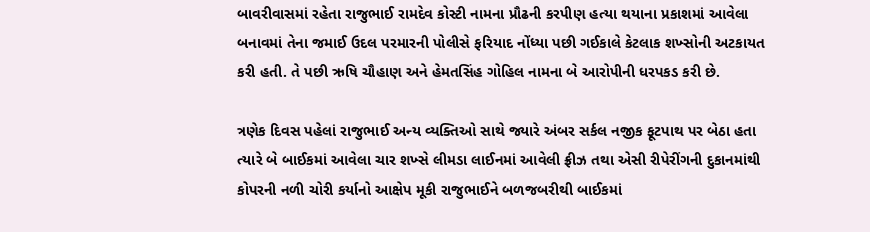બાવરીવાસમાં રહેતા રાજુભાઈ રામદેવ કોસ્ટી નામના પ્રૌઢની કરપીણ હત્યા થયાના પ્રકાશમાં આવેલા બનાવમાં તેના જમાઈ ઉદલ પરમારની પોલીસે ફરિયાદ નોંધ્યા પછી ગઈકાલે કેટલાક શખ્સોની અટકાયત કરી હતી. તે પછી ઋષિ ચૌહાણ અને હેમતસિંહ ગોહિલ નામના બે આરોપીની ધરપકડ કરી છે.

ત્રણેક દિવસ પહેલાં રાજુભાઈ અન્ય વ્યક્તિઓ સાથે જ્યારે અંબર સર્કલ નજીક ફૂટપાથ પર બેઠા હતા ત્યારે બે બાઈકમાં આવેલા ચાર શખ્સે લીમડા લાઈનમાં આવેલી ફ્રીઝ તથા એસી રીપેરીંગની દુકાનમાંથી કોપરની નળી ચોરી કર્યાનો આક્ષેપ મૂકી રાજુભાઈને બળજબરીથી બાઈકમાં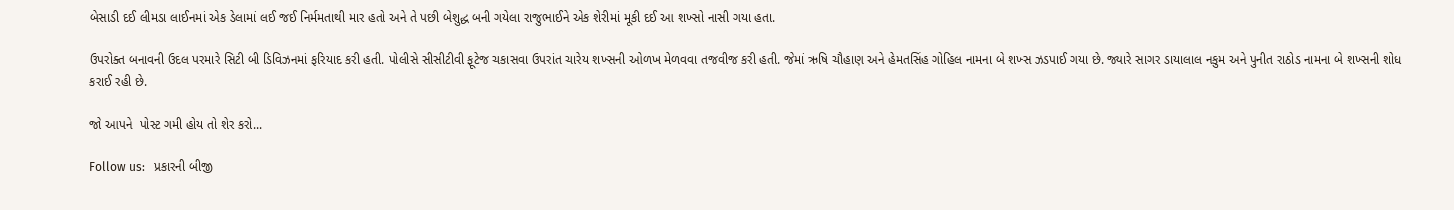બેસાડી દઈ લીમડા લાઈનમાં એક ડેલામાં લઈ જઈ નિર્મમતાથી માર હતો અને તે પછી બેશુદ્ધ બની ગયેલા રાજુભાઈને એક શેરીમાં મૂકી દઈ આ શખ્સો નાસી ગયા હતા.

ઉપરોક્ત બનાવની ઉદલ પરમારે સિટી બી ડિવિઝનમાં ફરિયાદ કરી હતી. પોલીસે સીસીટીવી ફૂટેજ ચકાસવા ઉપરાંત ચારેય શખ્સની ઓળખ મેળવવા તજવીજ કરી હતી. જેમાં ઋષિ ચૌહાણ અને હેમતસિંહ ગોહિલ નામના બે શખ્સ ઝડપાઈ ગયા છે. જ્યારે સાગર ડાયાલાલ નકુમ અને પુનીત રાઠોડ નામના બે શખ્સની શોધ કરાઈ રહી છે.

જો આપને  પોસ્ટ ગમી હોય તો શેર કરો...

Follow us:   પ્રકારની બીજી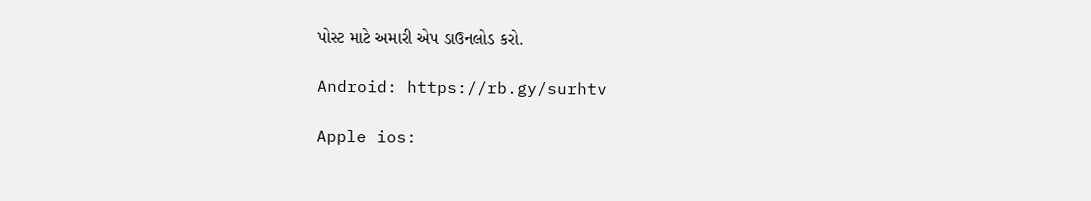પોસ્ટ માટે અમારી એપ ડાઉનલોડ કરો.

Android: https://rb.gy/surhtv

Apple ios: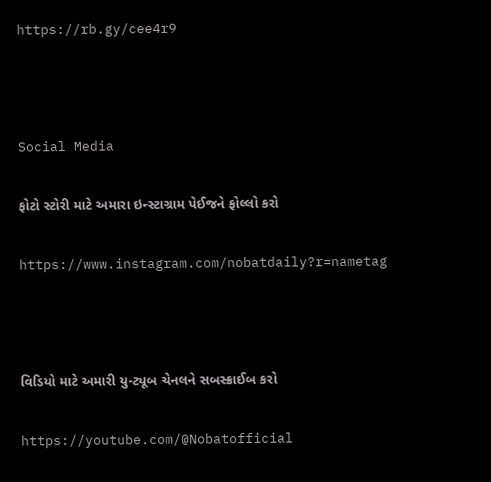https://rb.gy/cee4r9



Social Media

ફોટો સ્ટોરી માટે અમારા ઇન્સ્ટાગ્રામ પેઈજને ફોલ્લો કરો

https://www.instagram.com/nobatdaily?r=nametag



વિડિયો માટે અમારી યુ-ટ્યૂબ ચેનલને સબસ્ક્રાઈબ કરો

https://youtube.com/@Nobatofficial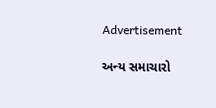Advertisement

અન્ય સમાચારો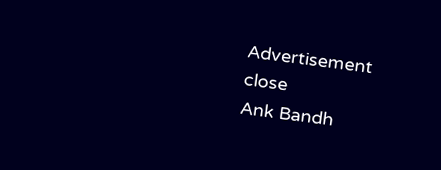Advertisement
close
Ank Bandh